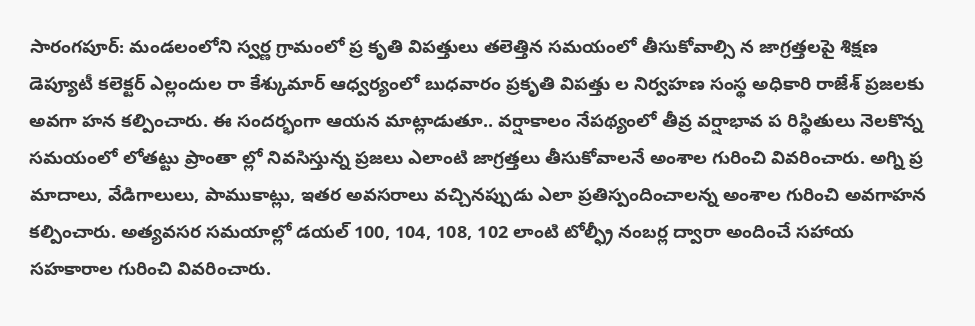సారంగపూర్: మండలంలోని స్వర్ణ గ్రామంలో ప్ర కృతి విపత్తులు తలెత్తిన సమయంలో తీసుకోవాల్సి న జాగ్రత్తలపై శిక్షణ డెప్యూటీ కలెక్టర్ ఎల్లందుల రా కేశ్కుమార్ ఆధ్వర్యంలో బుధవారం ప్రకృతి విపత్తు ల నిర్వహణ సంస్థ అధికారి రాజేశ్ ప్రజలకు అవగా హన కల్పించారు. ఈ సందర్భంగా ఆయన మాట్లాడుతూ.. వర్షాకాలం నేపథ్యంలో తీవ్ర వర్షాభావ ప రిస్థితులు నెలకొన్న సమయంలో లోతట్టు ప్రాంతా ల్లో నివసిస్తున్న ప్రజలు ఎలాంటి జాగ్రత్తలు తీసుకోవాలనే అంశాల గురించి వివరించారు. అగ్ని ప్ర మాదాలు, వేడిగాలులు, పాముకాట్లు, ఇతర అవసరాలు వచ్చినప్పుడు ఎలా ప్రతిస్పందించాలన్న అంశాల గురించి అవగాహన కల్పించారు. అత్యవసర సమయాల్లో డయల్ 100, 104, 108, 102 లాంటి టోల్ఫ్రీ నంబర్ల ద్వారా అందించే సహాయ సహకారాల గురించి వివరించారు.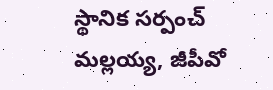స్థానిక సర్పంచ్ మల్లయ్య, జీపీవో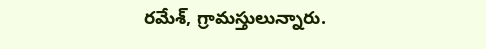రమేశ్, గ్రామస్తులున్నారు.